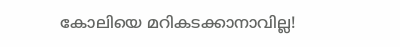കോലിയെ മറികടക്കാനാവില്ല!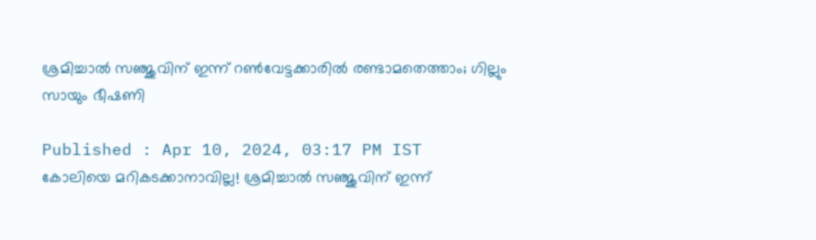ശ്രമിച്ചാല്‍ സഞ്ജുവിന് ഇന്ന് റണ്‍വേട്ടക്കാരില്‍ രണ്ടാമതെത്താം; ഗില്ലും സായും ഭീഷണി

Published : Apr 10, 2024, 03:17 PM IST
കോലിയെ മറികടക്കാനാവില്ല! ശ്രമിച്ചാല്‍ സഞ്ജുവിന് ഇന്ന്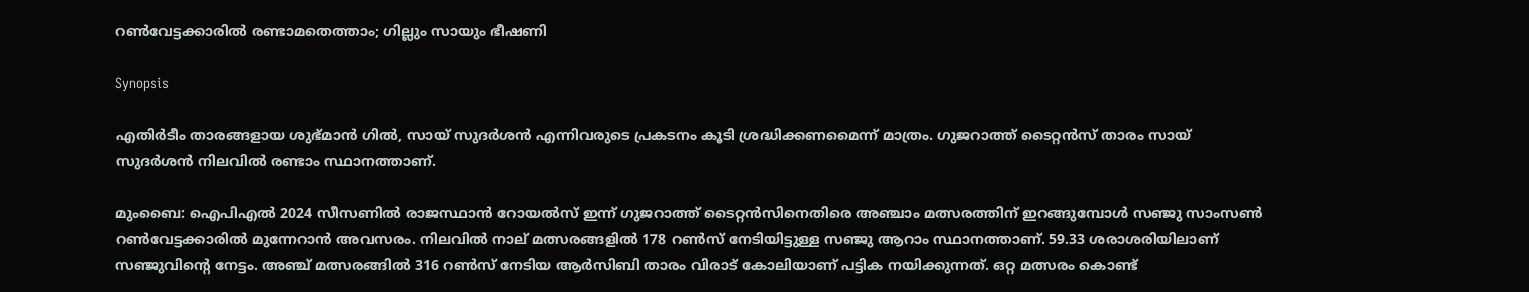റണ്‍വേട്ടക്കാരില്‍ രണ്ടാമതെത്താം; ഗില്ലും സായും ഭീഷണി

Synopsis

എതിര്‍ടീം താരങ്ങളായ ശുഭ്മാന്‍ ഗില്‍, സായ് സുദര്‍ശന്‍ എന്നിവരുടെ പ്രകടനം കൂടി ശ്രദ്ധിക്കണമൈന്ന് മാത്രം. ഗുജറാത്ത് ടൈറ്റന്‍സ് താരം സായ് സുദര്‍ശന്‍ നിലവില്‍ രണ്ടാം സ്ഥാനത്താണ്.

മുംബൈ: ഐപിഎല്‍ 2024 സീസണില്‍ രാജസ്ഥാന്‍ റോയല്‍സ് ഇന്ന് ഗുജറാത്ത് ടൈറ്റന്‍സിനെതിരെ അഞ്ചാം മത്സരത്തിന് ഇറങ്ങുമ്പോള്‍ സഞ്ജു സാംസണ്‍ റണ്‍വേട്ടക്കാരില്‍ മുന്നേറാന്‍ അവസരം. നിലവില്‍ നാല് മത്സരങ്ങളില്‍ 178 റണ്‍സ് നേടിയിട്ടുള്ള സഞ്ജു ആറാം സ്ഥാനത്താണ്. 59.33 ശരാശരിയിലാണ് സഞ്ജുവിന്റെ നേട്ടം. അഞ്ച് മത്സരങ്ങില്‍ 316 റണ്‍സ് നേടിയ ആര്‍സിബി താരം വിരാട് കോലിയാണ് പട്ടിക നയിക്കുന്നത്. ഒറ്റ മത്സരം കൊണ്ട്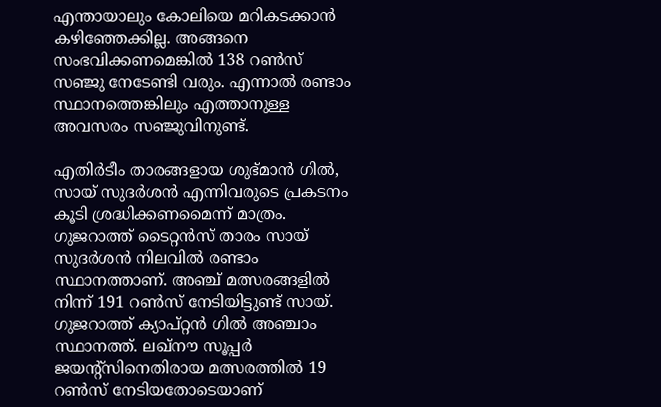എന്തായാലും കോലിയെ മറികടക്കാന്‍ കഴിഞ്ഞേക്കില്ല. അങ്ങനെ സംഭവിക്കണമെങ്കില്‍ 138 റണ്‍സ് സഞ്ജു നേടേണ്ടി വരും. എന്നാല്‍ രണ്ടാം സ്ഥാനത്തെങ്കിലും എത്താനുള്ള അവസരം സഞ്ജുവിനുണ്ട്.

എതിര്‍ടീം താരങ്ങളായ ശുഭ്മാന്‍ ഗില്‍, സായ് സുദര്‍ശന്‍ എന്നിവരുടെ പ്രകടനം കൂടി ശ്രദ്ധിക്കണമൈന്ന് മാത്രം. ഗുജറാത്ത് ടൈറ്റന്‍സ് താരം സായ് സുദര്‍ശന്‍ നിലവില്‍ രണ്ടാം സ്ഥാനത്താണ്. അഞ്ച് മത്സരങ്ങളില്‍ നിന്ന് 191 റണ്‍സ് നേടിയിട്ടുണ്ട് സായ്. ഗുജറാത്ത് ക്യാപ്റ്റന്‍ ഗില്‍ അഞ്ചാം സ്ഥാനത്ത്. ലഖ്നൗ സൂപ്പര്‍ ജയന്റ്സിനെതിരായ മത്സരത്തില്‍ 19 റണ്‍സ് നേടിയതോടെയാണ്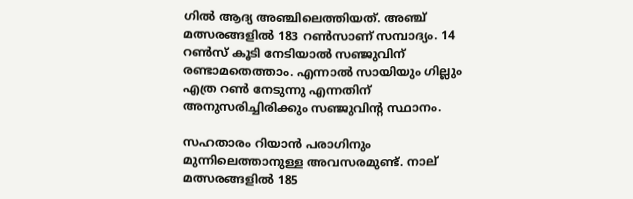ഗില്‍ ആദ്യ അഞ്ചിലെത്തിയത്. അഞ്ച് മത്സരങ്ങളില്‍ 183 റണ്‍സാണ് സമ്പാദ്യം. 14 റണ്‍സ് കൂടി നേടിയാല്‍ സഞ്ജുവിന് രണ്ടാമതെത്താം. എന്നാല്‍ സായിയും ഗില്ലും എത്ര റണ്‍ നേടുന്നു എന്നതിന് അനുസരിച്ചിരിക്കും സഞ്ജുവിന്റ സ്ഥാനം.

സഹതാരം റിയാന്‍ പരാഗിനും മുന്നിലെത്താനുള്ള അവസരമുണ്ട്. നാല് മത്സരങ്ങളില്‍ 185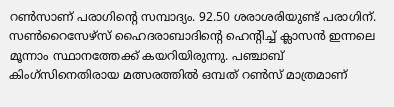റണ്‍സാണ് പരാഗിന്റെ സമ്പാദ്യം. 92.50 ശരാശരിയുണ്ട് പരാഗിന്. സണ്‍റൈസേഴ്‌സ് ഹൈദരാബാദിന്റെ ഹെന്റിച്ച് ക്ലാസന്‍ ഇന്നലെ മൂന്നാം സ്ഥാനത്തേക്ക് കയറിയിരുന്നു. പഞ്ചാബ് കിംഗ്‌സിനെതിരായ മത്സരത്തില്‍ ഒമ്പത് റണ്‍സ് മാത്രമാണ്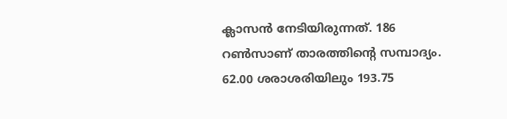ക്ലാസന്‍ നേടിയിരുന്നത്. 186 റണ്‍സാണ് താരത്തിന്റെ സമ്പാദ്യം. 62.00 ശരാശരിയിലും 193.75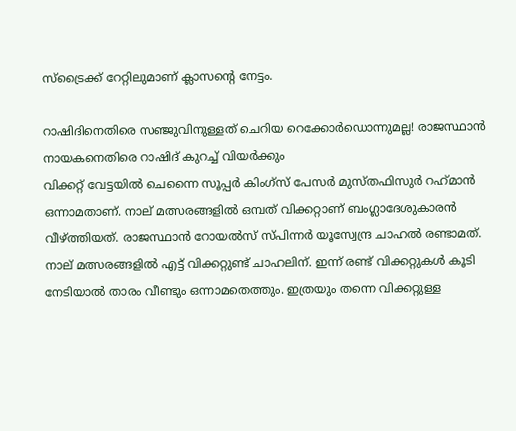സ്‌ട്രൈക്ക് റേറ്റിലുമാണ് ക്ലാസന്റെ നേട്ടം.

റാഷിദിനെതിരെ സഞ്ജുവിനുള്ളത് ചെറിയ റെക്കോര്‍ഡൊന്നുമല്ല! രാജസ്ഥാന്‍ നായകനെതിരെ റാഷിദ് കുറച്ച് വിയര്‍ക്കും
വിക്കറ്റ് വേട്ടയില്‍ ചെന്നൈ സൂപ്പര്‍ കിംഗ്‌സ് പേസര്‍ മുസ്തഫിസുര്‍ റഹ്‌മാന്‍ ഒന്നാമതാണ്. നാല് മത്സരങ്ങളില്‍ ഒമ്പത് വിക്കറ്റാണ് ബംഗ്ലാദേശുകാരന്‍ വീഴ്ത്തിയത്. രാജസ്ഥാന്‍ റോയല്‍സ് സ്പിന്നര്‍ യൂസ്വേന്ദ്ര ചാഹല്‍ രണ്ടാമത്. നാല് മത്സരങ്ങളില്‍ എട്ട് വിക്കറ്റുണ്ട് ചാഹലിന്. ഇന്ന് രണ്ട് വിക്കറ്റുകള്‍ കൂടി നേടിയാല്‍ താരം വീണ്ടും ഒന്നാമതെത്തും. ഇത്രയും തന്നെ വിക്കറ്റുള്ള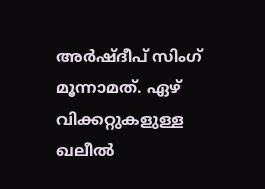അര്‍ഷ്ദീപ് സിംഗ് മൂന്നാമത്. ഏഴ് വിക്കറ്റുകളുള്ള ഖലീല്‍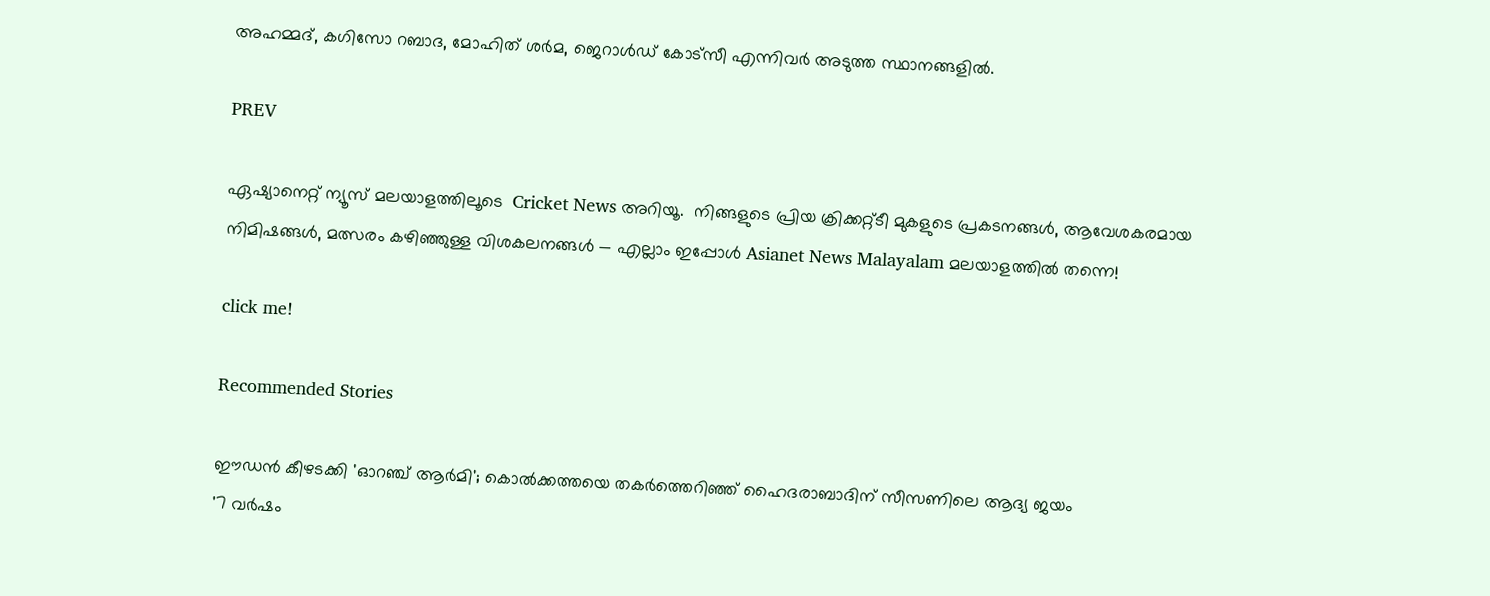അഹമ്മദ്, കഗിസോ റബാദ, മോഹിത് ശര്‍മ, ജെറാള്‍ഡ് കോട്സീ എന്നിവര്‍ അടുത്ത സ്ഥാനങ്ങളില്‍.

PREV

ഏഷ്യാനെറ്റ് ന്യൂസ് മലയാളത്തിലൂടെ  Cricket News അറിയൂ.  നിങ്ങളുടെ പ്രിയ ക്രിക്കറ്റ്ടീ മുകളുടെ പ്രകടനങ്ങൾ, ആവേശകരമായ നിമിഷങ്ങൾ, മത്സരം കഴിഞ്ഞുള്ള വിശകലനങ്ങൾ — എല്ലാം ഇപ്പോൾ Asianet News Malayalam മലയാളത്തിൽ തന്നെ!

click me!

Recommended Stories

ഈഡൻ കീഴടക്കി 'ഓറഞ്ച് ആർമി'; കൊൽക്കത്തയെ തകർത്തെറിഞ്ഞ് ഹൈദരാബാദിന് സീസണിലെ ആദ്യ ജയം
'7 വർഷം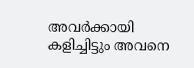അവര്‍ക്കായി കളിച്ചിട്ടും അവനെ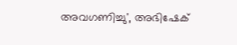അവഗണിച്ചു', അഭിഷേക്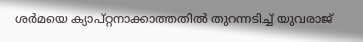ശർമയെ ക്യാപ്റ്റനാക്കാത്തതിൽ തുറന്നടിച്ച് യുവരാജ്